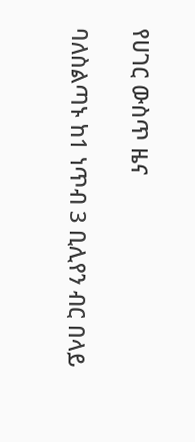የሀገር ውስጥ ዜና

ባለስልጣኑ ከ1 ነጥብ 3 ቢሊየን ብር በላይ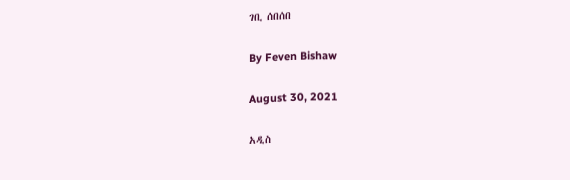ገቢ ሰበሰበ

By Feven Bishaw

August 30, 2021

አዲስ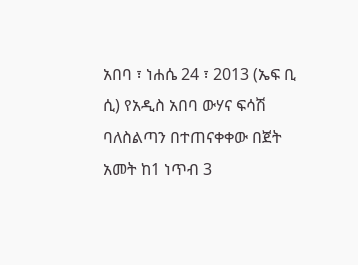አበባ ፣ ነሐሴ 24 ፣ 2013 (ኤፍ ቢ ሲ) የአዲስ አበባ ውሃና ፍሳሽ ባለስልጣን በተጠናቀቀው በጀት አመት ከ1 ነጥብ 3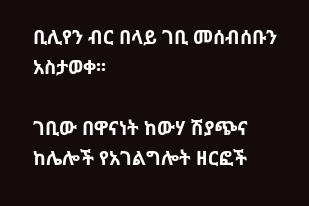ቢሊየን ብር በላይ ገቢ መሰብሰቡን አስታወቀ፡፡

ገቢው በዋናነት ከውሃ ሽያጭና ከሌሎች የአገልግሎት ዘርፎች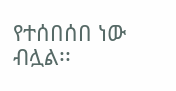የተሰበሰበ ነው ብሏል፡፡